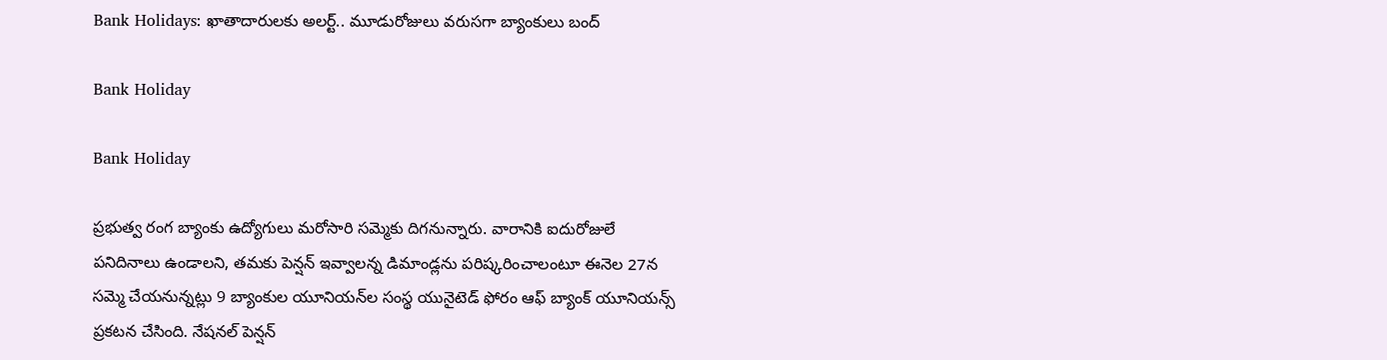Bank Holidays: ఖాతాదారులకు అలర్ట్.. మూడురోజులు వరుసగా బ్యాంకులు బంద్

Bank Holiday

Bank Holiday

ప్రభుత్వ రంగ బ్యాంకు ఉద్యోగులు మరోసారి సమ్మెకు దిగనున్నారు. వారానికి ఐదురోజులే పనిదినాలు ఉండాలని, తమకు పెన్షన్ ఇవ్వాలన్న డిమాండ్లను పరిష్కరించాలంటూ ఈనెల 27న సమ్మె చేయనున్నట్లు 9 బ్యాంకుల యూనియన్‌ల సంస్థ యునైటెడ్ ఫోరం ఆఫ్ బ్యాంక్ యూనియన్స్ ప్రకటన చేసింది. నేషనల్‌ పెన్షన్‌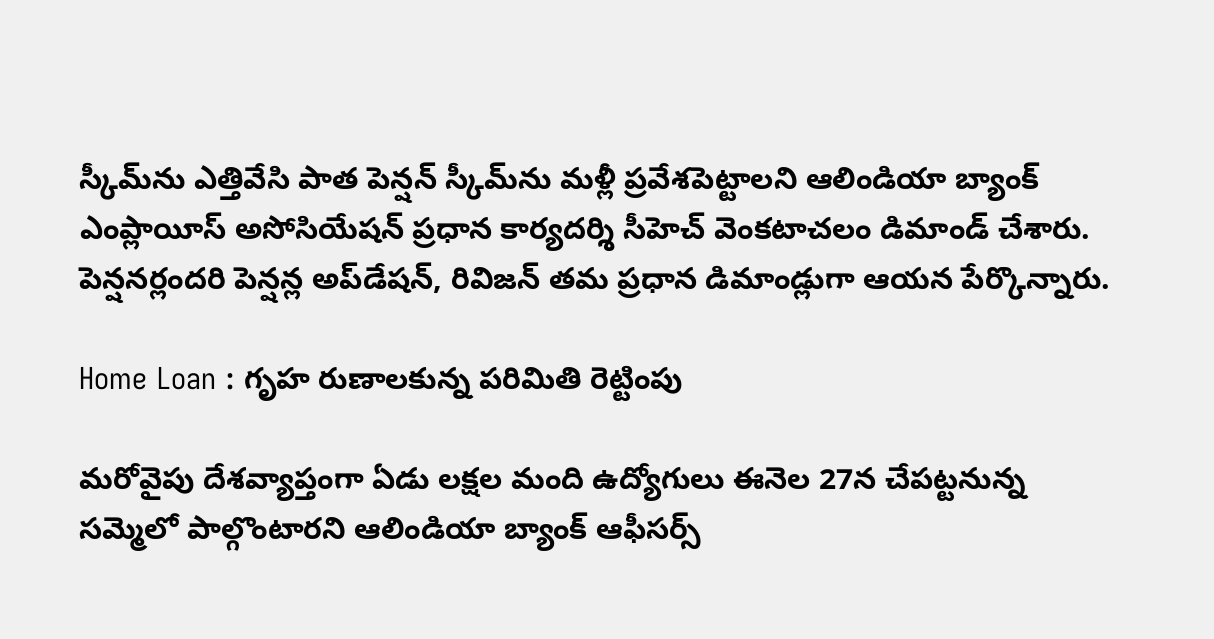స్కీమ్‌ను ఎత్తివేసి పాత పెన్షన్‌ స్కీమ్‌ను మళ్లీ ప్రవేశపెట్టాలని ఆలిండియా బ్యాంక్‌ ఎంప్లాయీస్‌ అసోసియేషన్‌ ప్రధాన కార్యదర్శి సీహెచ్‌ వెంకటాచలం డిమాండ్ చేశారు. పెన్షనర్లందరి పెన్షన్ల అప్‌డేషన్‌, రివిజన్‌ తమ ప్రధాన డిమాండ్లుగా ఆయన పేర్కొన్నారు.

Home Loan : గృహ రుణాలకున్న పరిమితి రెట్టింపు

మరోవైపు దేశవ్యాప్తంగా ఏడు లక్షల మంది ఉద్యోగులు ఈనెల 27న చేపట్టనున్న సమ్మెలో పాల్గొంటారని ఆలిండియా బ్యాంక్‌ ఆఫీసర్స్‌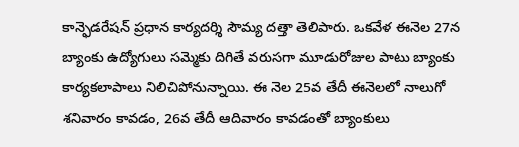కాన్ఫెడరేషన్‌ ప్రధాన కార్యదర్శి సౌమ్య దత్తా తెలిపారు. ఒకవేళ ఈనెల 27న బ్యాంకు ఉద్యోగులు సమ్మెకు దిగితే వరుసగా మూడురోజుల పాటు బ్యాంకు కార్యకలాపాలు నిలిచిపోనున్నాయి. ఈ నెల 25వ తేదీ ఈనెలలో నాలుగో శనివారం కావడం, 26వ తేదీ ఆదివారం కావడంతో బ్యాంకులు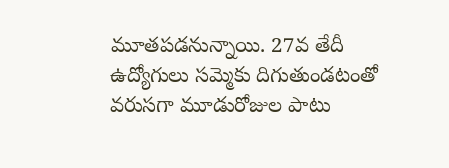మూతపడనున్నాయి. 27వ తేదీ ఉద్యోగులు సమ్మెకు దిగుతుండటంతో వరుసగా మూడురోజుల పాటు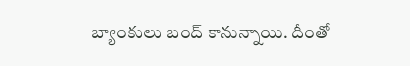బ్యాంకులు బంద్ కానున్నాయి. దీంతో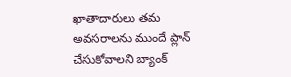ఖాతాదారులు తమ అవసరాలను ముందే ప్లాన్ చేసుకోవాలని బ్యాంక్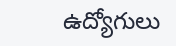ఉద్యోగులు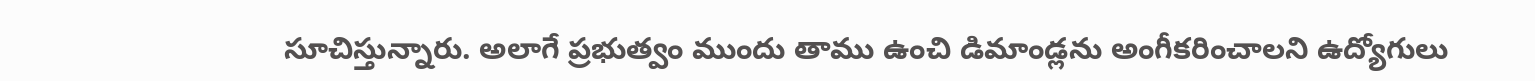సూచిస్తున్నారు. అలాగే ప్రభుత్వం ముందు తాము ఉంచి డిమాండ్లను అంగీకరించాలని ఉద్యోగులు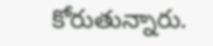కోరుతున్నారు.